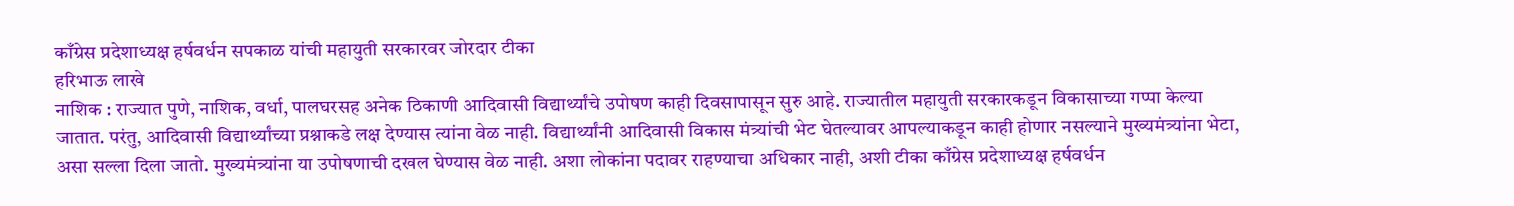काँग्रेस प्रदेशाध्यक्ष हर्षवर्धन सपकाळ यांची महायुती सरकारवर जोरदार टीका
हरिभाऊ लाखे
नाशिक : राज्यात पुणे, नाशिक, वर्धा, पालघरसह अनेक ठिकाणी आदिवासी विद्यार्थ्यांचे उपोषण काही दिवसापासून सुरु आहे. राज्यातील महायुती सरकारकडून विकासाच्या गप्पा केल्या जातात. परंतु, आदिवासी विद्यार्थ्यांच्या प्रश्नाकडे लक्ष देण्यास त्यांना वेळ नाही. विद्यार्थ्यांनी आदिवासी विकास मंत्र्यांची भेट घेतल्यावर आपल्याकडून काही होणार नसल्याने मुख्यमंत्र्यांना भेटा, असा सल्ला दिला जातो. मुख्यमंत्र्यांना या उपोषणाची दखल घेण्यास वेळ नाही. अशा लोकांना पदावर राहण्याचा अधिकार नाही, अशी टीका काँग्रेस प्रदेशाध्यक्ष हर्षवर्धन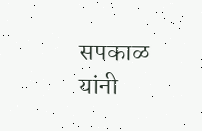सपकाळ यांनी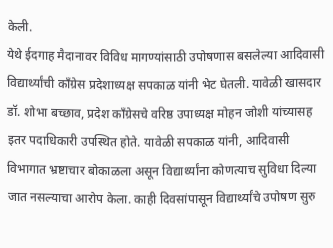केली.
येथे ईदगाह मैदानावर विविध मागण्यांसाठी उपोषणास बसलेल्या आदिवासी विद्यार्थ्यांची काँग्रेस प्रदेशाध्यक्ष सपकाळ यांनी भेट घेतली. यावेळी खासदार डॉ. शोभा बच्छाव, प्रदेश काँग्रेसचे वरिष्ठ उपाध्यक्ष मोहन जोशी यांच्यासह इतर पदाधिकारी उपस्थित होते. यावेळी सपकाळ यांनी, आदिवासी विभागात भ्रष्टाचार बोकाळला असून विद्यार्थ्यांना कोणत्याच सुविधा दिल्या जात नसल्याचा आरोप केला. काही दिवसांपासून विद्यार्थ्यांचे उपोषण सुरु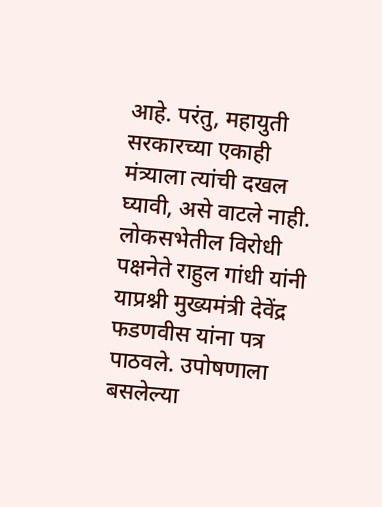आहे. परंतु, महायुती सरकारच्या एकाही मंत्र्याला त्यांची दखल घ्यावी, असे वाटले नाही.
लोकसभेतील विरोधी पक्षनेते राहुल गांधी यांनी याप्रश्नी मुख्यमंत्री देवेंद्र फडणवीस यांना पत्र पाठवले. उपोषणाला बसलेल्या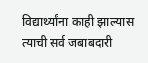विद्यार्थ्यांना काही झाल्यास त्याची सर्व जबाबदारी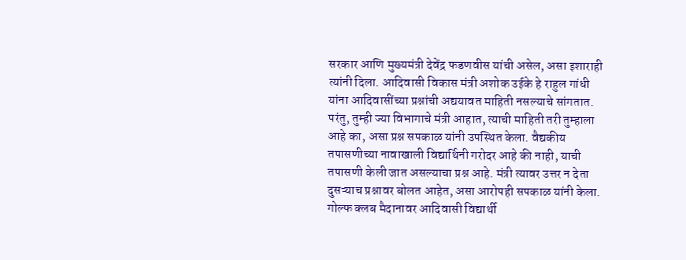सरकार आणि मुख्यमंत्री देवेंद्र फडणवीस यांची असेल, असा इशाराही त्यांनी दिला. आदिवासी विकास मंत्री अशोक उईके हे राहुल गांधी यांना आदिवासींच्या प्रश्नांची अद्ययावत माहिती नसल्याचे सांगतात. परंतु, तुम्ही ज्या विभागाचे मंत्री आहात, त्याची माहिती तरी तुम्हाला आहे का, असा प्रश्न सपकाळ यांनी उपस्थित केला. वैद्यकीय तपासणीच्या नावाखाली विद्यार्थिनी गरोदर आहे की नाही, याची तपासणी केली जात असल्याचा प्रश्न आहे. मंत्री त्यावर उत्तर न देता दुसऱ्याच प्रश्नावर बोलत आहेत, असा आरोपही सपकाळ यांनी केला.
गोल्फ क्लब मैदानावर आदिवासी विद्यार्थी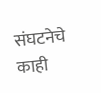संघटनेचे काही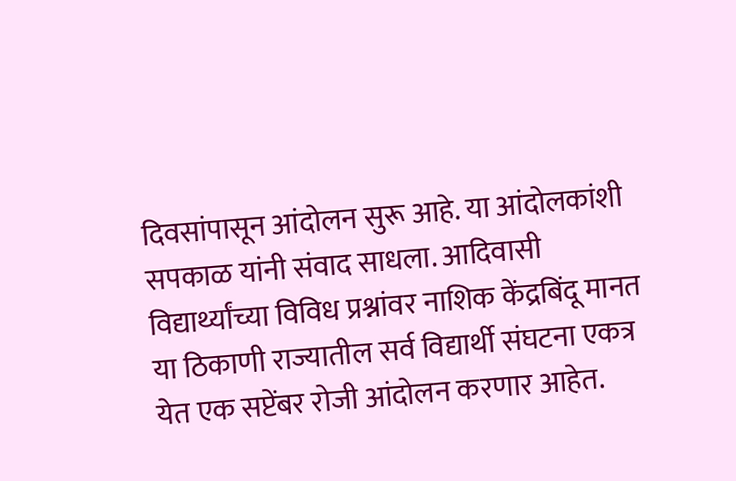दिवसांपासून आंदोलन सुरू आहे. या आंदोलकांशी सपकाळ यांनी संवाद साधला. आदिवासी विद्यार्थ्यांच्या विविध प्रश्नांवर नाशिक केंद्रबिंदू मानत या ठिकाणी राज्यातील सर्व विद्यार्थी संघटना एकत्र येत एक सप्टेंबर रोजी आंदोलन करणार आहेत.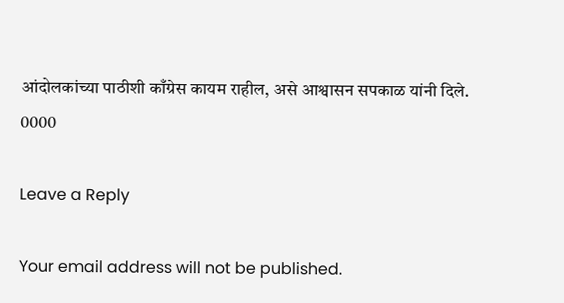आंदोलकांच्या पाठीशी काँग्रेस कायम राहील, असे आश्वासन सपकाळ यांनी दिले.
0000

Leave a Reply

Your email address will not be published.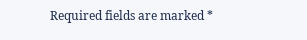Required fields are marked *